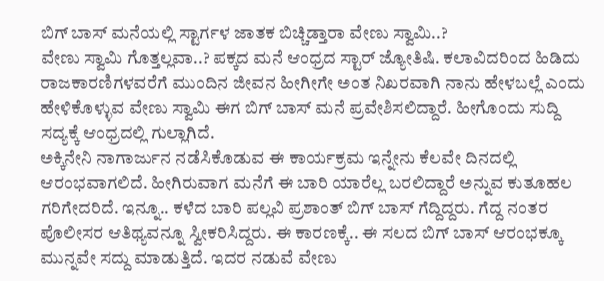ಬಿಗ್ ಬಾಸ್ ಮನೆಯಲ್ಲಿ ಸ್ಟಾರ್ಗಳ ಜಾತಕ ಬಿಚ್ಚಿಡ್ತಾರಾ ವೇಣು ಸ್ವಾಮಿ..?
ವೇಣು ಸ್ವಾಮಿ ಗೊತ್ತಲ್ಲವಾ..? ಪಕ್ಕದ ಮನೆ ಆಂಧ್ರದ ಸ್ಟಾರ್ ಜ್ಯೋತಿಷಿ. ಕಲಾವಿದರಿಂದ ಹಿಡಿದು ರಾಜಕಾರಣಿಗಳವರೆಗೆ ಮುಂದಿನ ಜೀವನ ಹೀಗೀಗೇ ಅಂತ ನಿಖರವಾಗಿ ನಾನು ಹೇಳಬಲ್ಲೆ ಎಂದು ಹೇಳಿಕೊಳ್ಳುವ ವೇಣು ಸ್ವಾಮಿ ಈಗ ಬಿಗ್ ಬಾಸ್ ಮನೆ ಪ್ರವೇಶಿಸಲಿದ್ದಾರೆ. ಹೀಗೊಂದು ಸುದ್ದಿ ಸದ್ಯಕ್ಕೆ ಆಂಧ್ರದಲ್ಲಿ ಗುಲ್ಲಾಗಿದೆ.
ಅಕ್ಕಿನೇನಿ ನಾಗಾರ್ಜುನ ನಡೆಸಿಕೊಡುವ ಈ ಕಾರ್ಯಕ್ರಮ ಇನ್ನೇನು ಕೆಲವೇ ದಿನದಲ್ಲಿ ಆರಂಭವಾಗಲಿದೆ. ಹೀಗಿರುವಾಗ ಮನೆಗೆ ಈ ಬಾರಿ ಯಾರೆಲ್ಲ ಬರಲಿದ್ದಾರೆ ಅನ್ನುವ ಕುತೂಹಲ ಗರಿಗೇದರಿದೆ. ಇನ್ನೂ.. ಕಳೆದ ಬಾರಿ ಪಲ್ಲವಿ ಪ್ರಶಾಂತ್ ಬಿಗ್ ಬಾಸ್ ಗೆದ್ದಿದ್ದರು. ಗೆದ್ದ ನಂತರ ಪೊಲೀಸರ ಆತಿಥ್ಯವನ್ನೂ ಸ್ವೀಕರಿಸಿದ್ದರು. ಈ ಕಾರಣಕ್ಕೆ.. ಈ ಸಲದ ಬಿಗ್ ಬಾಸ್ ಆರಂಭಕ್ಕೂ ಮುನ್ನವೇ ಸದ್ದು ಮಾಡುತ್ತಿದೆ. ಇದರ ನಡುವೆ ವೇಣು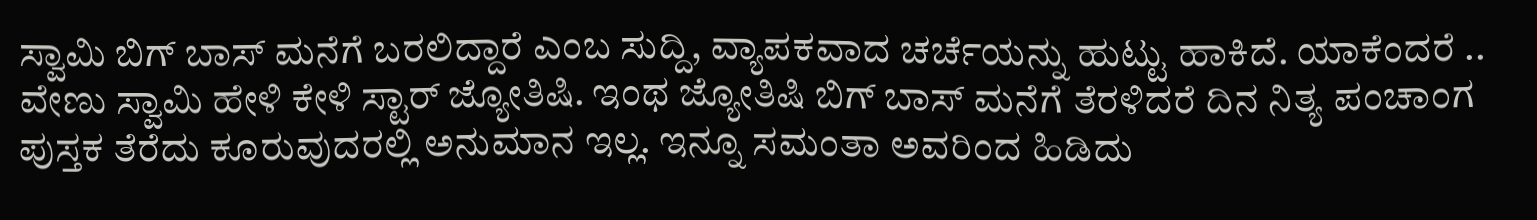ಸ್ವಾಮಿ ಬಿಗ್ ಬಾಸ್ ಮನೆಗೆ ಬರಲಿದ್ದಾರೆ ಎಂಬ ಸುದ್ದಿ, ವ್ಯಾಪಕವಾದ ಚರ್ಚೆಯನ್ನು ಹುಟ್ಟು ಹಾಕಿದೆ. ಯಾಕೆಂದರೆ .. ವೇಣು ಸ್ವಾಮಿ ಹೇಳಿ ಕೇಳಿ ಸ್ಟಾರ್ ಜ್ಯೋತಿಷಿ. ಇಂಥ ಜ್ಯೋತಿಷಿ ಬಿಗ್ ಬಾಸ್ ಮನೆಗೆ ತೆರಳಿದರೆ ದಿನ ನಿತ್ಯ ಪಂಚಾಂಗ ಪುಸ್ತಕ ತೆರೆದು ಕೂರುವುದರಲ್ಲಿ ಅನುಮಾನ ಇಲ್ಲ. ಇನ್ನೂ ಸಮಂತಾ ಅವರಿಂದ ಹಿಡಿದು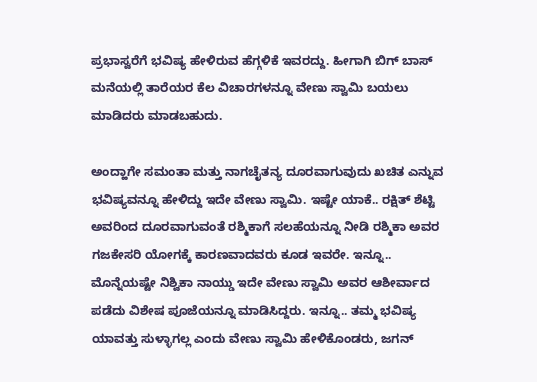ಪ್ರಭಾಸ್ವರೆಗೆ ಭವಿಷ್ಯ ಹೇಳಿರುವ ಹೆಗ್ಗಳಿಕೆ ಇವರದ್ದು. ಹೀಗಾಗಿ ಬಿಗ್ ಬಾಸ್ ಮನೆಯಲ್ಲಿ ತಾರೆಯರ ಕೆಲ ವಿಚಾರಗಳನ್ನೂ ವೇಣು ಸ್ವಾಮಿ ಬಯಲು ಮಾಡಿದರು ಮಾಡಬಹುದು.

ಅಂದ್ಹಾಗೇ ಸಮಂತಾ ಮತ್ತು ನಾಗಚೈತನ್ಯ ದೂರವಾಗುವುದು ಖಚಿತ ಎನ್ನುವ ಭವಿಷ್ಯವನ್ನೂ ಹೇಳಿದ್ದು ಇದೇ ವೇಣು ಸ್ವಾಮಿ. ಇಷ್ಟೇ ಯಾಕೆ.. ರಕ್ಷಿತ್ ಶೆಟ್ಟಿ ಅವರಿಂದ ದೂರವಾಗುವಂತೆ ರಶ್ಮಿಕಾಗೆ ಸಲಹೆಯನ್ನೂ ನೀಡಿ ರಶ್ಮಿಕಾ ಅವರ ಗಜಕೇಸರಿ ಯೋಗಕ್ಕೆ ಕಾರಣವಾದವರು ಕೂಡ ಇವರೇ. ಇನ್ನೂ.. ಮೊನ್ನೆಯಷ್ಟೇ ನಿಶ್ವಿಕಾ ನಾಯ್ಡು ಇದೇ ವೇಣು ಸ್ವಾಮಿ ಅವರ ಆಶೀರ್ವಾದ ಪಡೆದು ವಿಶೇಷ ಪೂಜೆಯನ್ನೂ ಮಾಡಿಸಿದ್ದರು. ಇನ್ನೂ.. ತಮ್ಮ ಭವಿಷ್ಯ ಯಾವತ್ತು ಸುಳ್ಳಾಗಲ್ಲ ಎಂದು ವೇಣು ಸ್ವಾಮಿ ಹೇಳಿಕೊಂಡರು, ಜಗನ್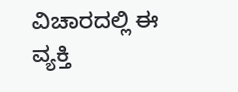ವಿಚಾರದಲ್ಲಿ ಈ ವ್ಯಕ್ತಿ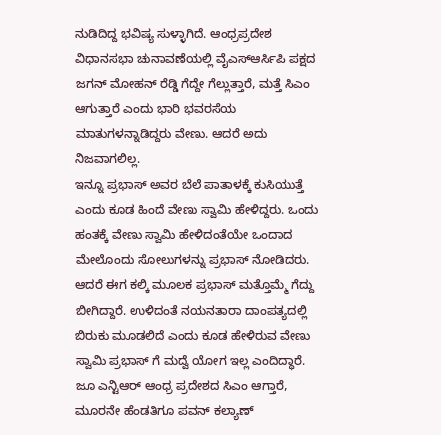ನುಡಿದಿದ್ದ ಭವಿಷ್ಯ ಸುಳ್ಳಾಗಿದೆ. ಆಂಧ್ರಪ್ರದೇಶ ವಿಧಾನಸಭಾ ಚುನಾವಣೆಯಲ್ಲಿ ವೈಎಸ್ಆರ್ಸಿಪಿ ಪಕ್ಷದ ಜಗನ್ ಮೋಹನ್ ರೆಡ್ಡಿ ಗೆದ್ದೇ ಗೆಲ್ಲುತ್ತಾರೆ, ಮತ್ತೆ ಸಿಎಂ ಆಗುತ್ತಾರೆ ಎಂದು ಭಾರಿ ಭವರಸೆಯ ಮಾತುಗಳನ್ನಾಡಿದ್ದರು ವೇಣು. ಆದರೆ ಅದು ನಿಜವಾಗಲಿಲ್ಲ.
ಇನ್ನೂ ಪ್ರಭಾಸ್ ಅವರ ಬೆಲೆ ಪಾತಾಳಕ್ಕೆ ಕುಸಿಯುತ್ತೆ ಎಂದು ಕೂಡ ಹಿಂದೆ ವೇಣು ಸ್ವಾಮಿ ಹೇಳಿದ್ದರು. ಒಂದು ಹಂತಕ್ಕೆ ವೇಣು ಸ್ವಾಮಿ ಹೇಳಿದಂತೆಯೇ ಒಂದಾದ ಮೇಲೊಂದು ಸೋಲುಗಳನ್ನು ಪ್ರಭಾಸ್ ನೋಡಿದರು. ಆದರೆ ಈಗ ಕಲ್ಕಿ ಮೂಲಕ ಪ್ರಭಾಸ್ ಮತ್ತೊಮ್ಮೆ ಗೆದ್ದು ಬೀಗಿದ್ದಾರೆ. ಉಳಿದಂತೆ ನಯನತಾರಾ ದಾಂಪತ್ಯದಲ್ಲಿ ಬಿರುಕು ಮೂಡಲಿದೆ ಎಂದು ಕೂಡ ಹೇಳಿರುವ ವೇಣು ಸ್ವಾಮಿ ಪ್ರಭಾಸ್ ಗೆ ಮದ್ವೆ ಯೋಗ ಇಲ್ಲ ಎಂದಿದ್ಧಾರೆ. ಜೂ ಎನ್ಟಿಆರ್ ಆಂಧ್ರ ಪ್ರದೇಶದ ಸಿಎಂ ಆಗ್ತಾರೆ, ಮೂರನೇ ಹೆಂಡತಿಗೂ ಪವನ್ ಕಲ್ಯಾಣ್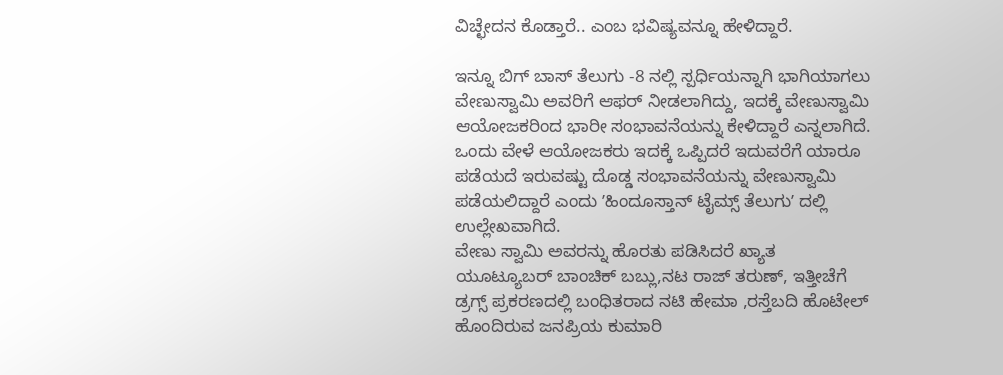ವಿಚ್ಛೇದನ ಕೊಡ್ತಾರೆ.. ಎಂಬ ಭವಿಷ್ಯವನ್ನೂ ಹೇಳಿದ್ದಾರೆ.

ಇನ್ನೂ ಬಿಗ್ ಬಾಸ್ ತೆಲುಗು -8 ನಲ್ಲಿ ಸ್ಪರ್ಧಿಯನ್ನಾಗಿ ಭಾಗಿಯಾಗಲು ವೇಣುಸ್ವಾಮಿ ಅವರಿಗೆ ಆಫರ್ ನೀಡಲಾಗಿದ್ದು, ಇದಕ್ಕೆ ವೇಣುಸ್ವಾಮಿ ಆಯೋಜಕರಿಂದ ಭಾರೀ ಸಂಭಾವನೆಯನ್ನು ಕೇಳಿದ್ದಾರೆ ಎನ್ನಲಾಗಿದೆ. ಒಂದು ವೇಳೆ ಆಯೋಜಕರು ಇದಕ್ಕೆ ಒಪ್ಪಿದರೆ ಇದುವರೆಗೆ ಯಾರೂ ಪಡೆಯದೆ ಇರುವಷ್ಟು ದೊಡ್ಡ ಸಂಭಾವನೆಯನ್ನು ವೇಣುಸ್ವಾಮಿ ಪಡೆಯಲಿದ್ದಾರೆ ಎಂದು ʼಹಿಂದೂಸ್ತಾನ್ ಟೈಮ್ಸ್ ತೆಲುಗುʼ ದಲ್ಲಿ ಉಲ್ಲೇಖವಾಗಿದೆ.
ವೇಣು ಸ್ವಾಮಿ ಅವರನ್ನು ಹೊರತು ಪಡಿಸಿದರೆ ಖ್ಯಾತ ಯೂಟ್ಯೂಬರ್ ಬಾಂಚಿಕ್ ಬಬ್ಲು,ನಟ ರಾಜ್ ತರುಣ್, ಇತ್ತೀಚೆಗೆ ಡ್ರಗ್ಸ್ ಪ್ರಕರಣದಲ್ಲಿ ಬಂಧಿತರಾದ ನಟಿ ಹೇಮಾ ,ರಸ್ತೆಬದಿ ಹೊಟೇಲ್ ಹೊಂದಿರುವ ಜನಪ್ರಿಯ ಕುಮಾರಿ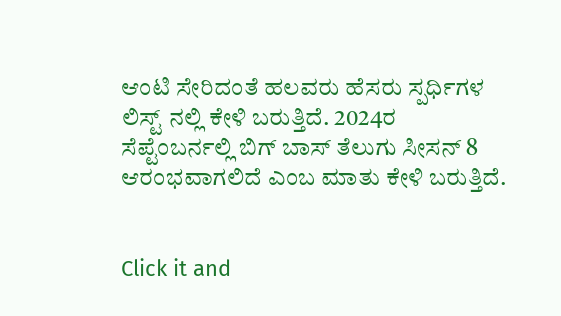ಆಂಟಿ ಸೇರಿದಂತೆ ಹಲವರು ಹೆಸರು ಸ್ಪರ್ಧಿಗಳ ಲಿಸ್ಟ್ ನಲ್ಲಿ ಕೇಳಿ ಬರುತ್ತಿದೆ. 2024ರ ಸೆಪ್ಟೆಂಬರ್ನಲ್ಲಿ ಬಿಗ್ ಬಾಸ್ ತೆಲುಗು ಸೀಸನ್ 8 ಆರಂಭವಾಗಲಿದೆ ಎಂಬ ಮಾತು ಕೇಳಿ ಬರುತ್ತಿದೆ.


Click it and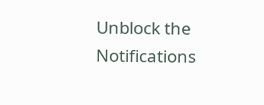Unblock the Notifications